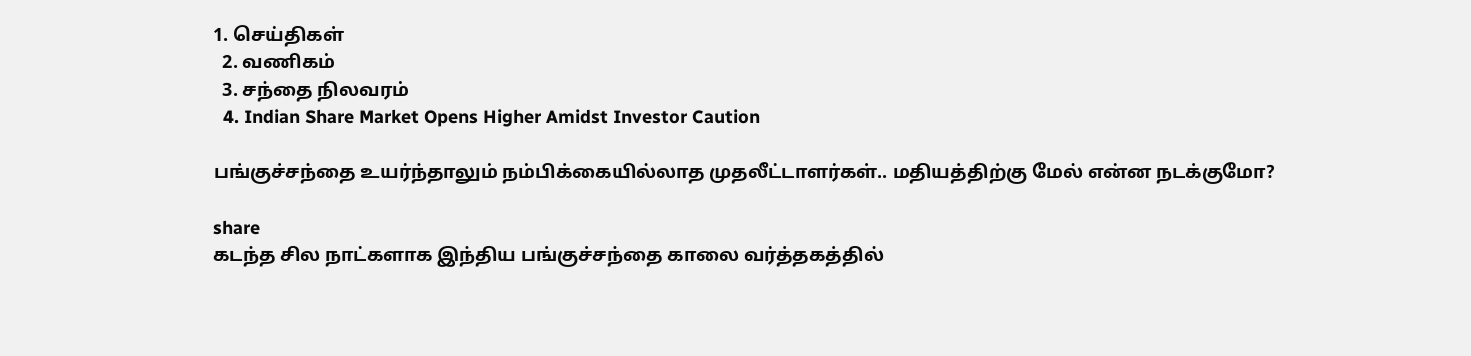1. செய்திகள்
  2. வ‌ணிக‌ம்
  3. சந்தை நிலவரம்
  4. Indian Share Market Opens Higher Amidst Investor Caution

பங்குச்சந்தை உயர்ந்தாலும் நம்பிக்கையில்லாத முதலீட்டாளர்கள்.. மதியத்திற்கு மேல் என்ன நடக்குமோ?

share
கடந்த சில நாட்களாக இந்திய பங்குச்சந்தை காலை வர்த்தகத்தில்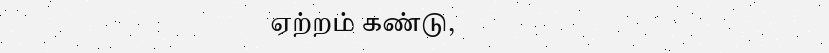ஏற்றம் கண்டு,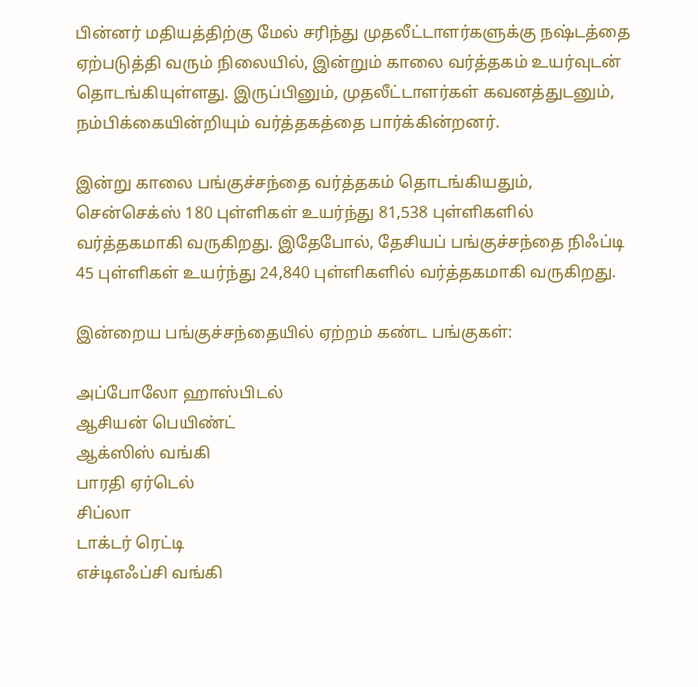பின்னர் மதியத்திற்கு மேல் சரிந்து முதலீட்டாளர்களுக்கு நஷ்டத்தை ஏற்படுத்தி வரும் நிலையில், இன்றும் காலை வர்த்தகம் உயர்வுடன் தொடங்கியுள்ளது. இருப்பினும், முதலீட்டாளர்கள் கவனத்துடனும், நம்பிக்கையின்றியும் வர்த்தகத்தை பார்க்கின்றனர்.

இன்று காலை பங்குச்சந்தை வர்த்தகம் தொடங்கியதும், சென்செக்ஸ் 180 புள்ளிகள் உயர்ந்து 81,538 புள்ளிகளில் வர்த்தகமாகி வருகிறது. இதேபோல், தேசியப் பங்குச்சந்தை நிஃப்டி 45 புள்ளிகள் உயர்ந்து 24,840 புள்ளிகளில் வர்த்தகமாகி வருகிறது.

இன்றைய பங்குச்சந்தையில் ஏற்றம் கண்ட பங்குகள்:

அப்போலோ ஹாஸ்பிடல்
ஆசியன் பெயிண்ட்
ஆக்ஸிஸ் வங்கி
பாரதி ஏர்டெல்
சிப்லா
டாக்டர் ரெட்டி
எச்டிஎஃப்சி வங்கி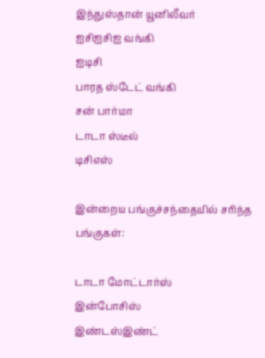இந்துஸ்தான் யூனிலீவர்
ஐசிஐசிஐ வங்கி
ஐடிசி
பாரத ஸ்டேட் வங்கி
சன் பார்மா
டாடா ஸ்டீல்
டிசிஎஸ்

இன்றைய பங்குச்சந்தையில் சரிந்த பங்குகள்:

டாடா மோட்டார்ஸ்
இன்போசிஸ்
இண்டஸ்இண்ட்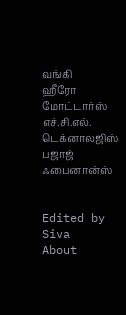வங்கி
ஹீரோ மோட்டார்ஸ்
எச்.சி.எல். டெக்னாலஜிஸ்
பஜாஜ் ஃபைனான்ஸ்


Edited by Siva
About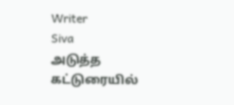Writer
Siva
அடுத்த கட்டுரையில்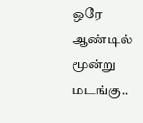ஒரே ஆண்டில் மூன்று மடங்கு..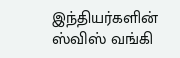இந்தியர்களின் ஸ்விஸ் வங்கி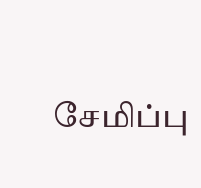சேமிப்பு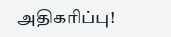அதிகரிப்பு!